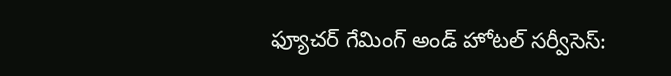ఫ్యూచర్ గేమింగ్ అండ్ హోటల్ సర్వీసెస్: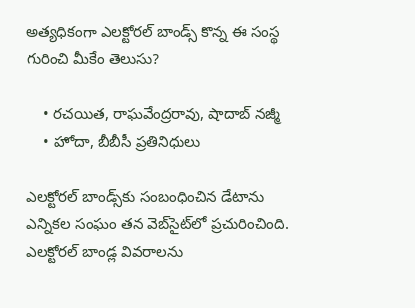అత్యధికంగా ఎలక్టోరల్ బాండ్స్ కొన్న ఈ సంస్థ గురించి మీకేం తెలుసు?

    • రచయిత, రాఘవేంద్రరావు, షాదాబ్ నజ్మీ
    • హోదా, బీబీసీ ప్రతినిధులు

ఎలక్టోరల్ బాండ్స్‌కు సంబంధించిన డేటాను ఎన్నికల సంఘం తన వెబ్‌సైట్‌లో ప్రచురించింది. ఎలక్టోరల్ బాండ్ల వివరాలను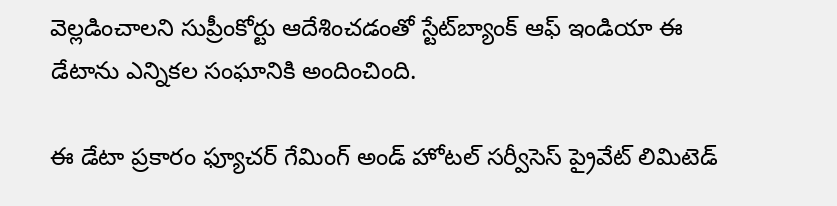వెల్లడించాలని సుప్రీంకోర్టు ఆదేశించడంతో స్టేట్‌బ్యాంక్ ఆఫ్ ఇండియా ఈ డేటాను ఎన్నికల సంఘానికి అందించింది.

ఈ డేటా ప్రకారం ఫ్యూచర్ గేమింగ్ అండ్ హోటల్ సర్వీసెస్ ప్రైవేట్ లిమిటెడ్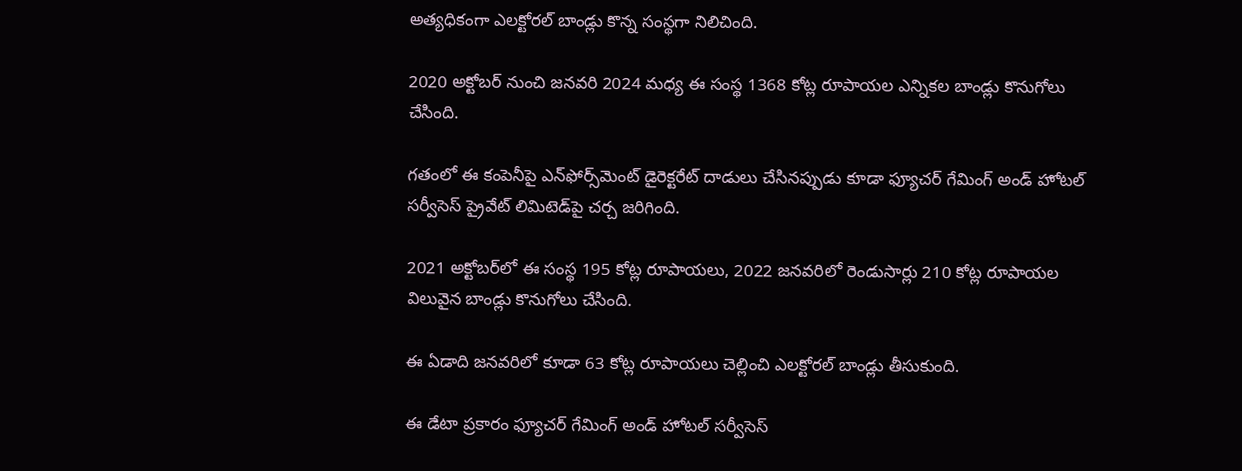అత్యధికంగా ఎలక్టోరల్ బాండ్లు కొన్న సంస్థగా నిలిచింది.

2020 అక్టోబర్ నుంచి జనవరి 2024 మధ్య ఈ సంస్థ 1368 కోట్ల రూపాయల ఎన్నికల బాండ్లు కొనుగోలు చేసింది.

గతంలో ఈ కంపెనీపై ఎన్‌ఫోర్స్‌మెంట్ డైరెక్టరేట్‌ దాడులు చేసినప్పుడు కూడా ఫ్యూచర్ గేమింగ్ అండ్ హోటల్ సర్వీసెస్ ప్రైవేట్ లిమిటెడ్‌పై చర్చ జరిగింది.

2021 అక్టోబర్‌లో ఈ సంస్థ 195 కోట్ల రూపాయలు, 2022 జనవరిలో రెండుసార్లు 210 కోట్ల రూపాయల విలువైన బాండ్లు కొనుగోలు చేసింది.

ఈ ఏడాది జనవరిలో కూడా 63 కోట్ల రూపాయలు చెల్లించి ఎలక్టోరల్ బాండ్లు తీసుకుంది.

ఈ డేటా ప్రకారం ఫ్యూచర్ గేమింగ్ అండ్ హోటల్ సర్వీసెస్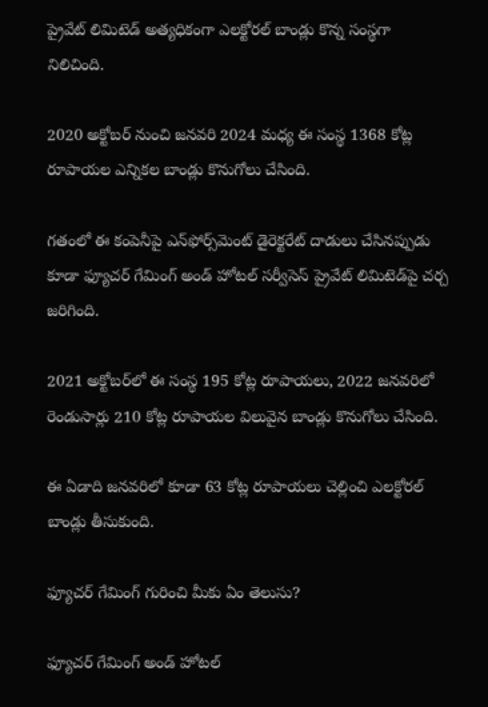ప్రైవేట్ లిమిటెడ్ అత్యధికంగా ఎలక్టోరల్ బాండ్లు కొన్న సంస్థగా నిలిచింది.

2020 అక్టోబర్ నుంచి జనవరి 2024 మధ్య ఈ సంస్థ 1368 కోట్ల రూపాయల ఎన్నికల బాండ్లు కొనుగోలు చేసింది.

గతంలో ఈ కంపెనీపై ఎన్‌ఫోర్స్‌మెంట్ డైరెక్టరేట్‌ దాడులు చేసినప్పుడు కూడా ఫ్యూచర్ గేమింగ్ అండ్ హోటల్ సర్వీసెస్ ప్రైవేట్ లిమిటెడ్‌పై చర్చ జరిగింది.

2021 అక్టోబర్‌లో ఈ సంస్థ 195 కోట్ల రూపాయలు, 2022 జనవరిలో రెండుసార్లు 210 కోట్ల రూపాయల విలువైన బాండ్లు కొనుగోలు చేసింది.

ఈ ఏడాది జనవరిలో కూడా 63 కోట్ల రూపాయలు చెల్లించి ఎలక్టోరల్ బాండ్లు తీసుకుంది.

ఫ్యూచర్ గేమింగ్ గురించి మీకు ఏం తెలుసు?

ఫ్యూచర్ గేమింగ్ అండ్ హోటల్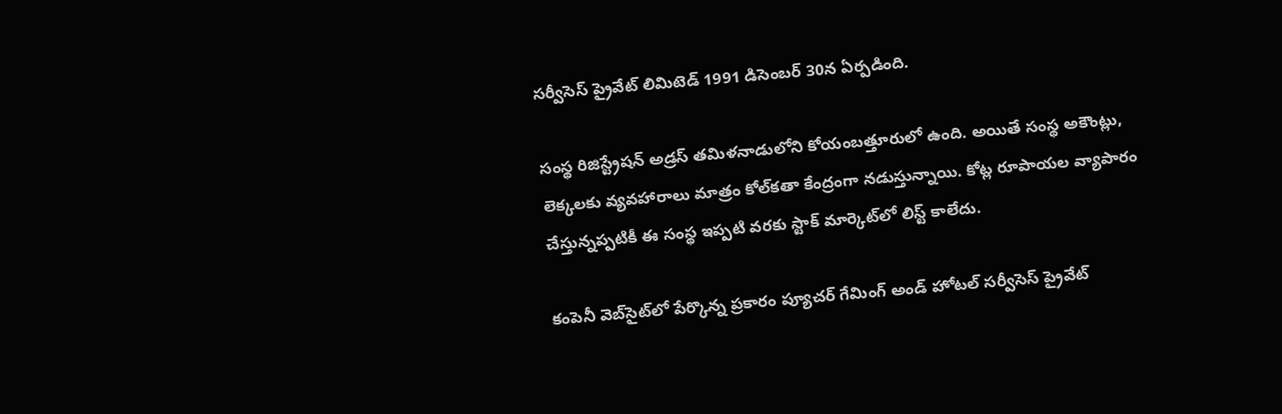సర్వీసెస్ ప్రైవేట్ లిమిటెడ్ 1991 డిసెంబర్ 30న ఏర్పడింది.

సంస్థ రిజిస్ట్రేషన్ అడ్రస్ తమిళనాడులోని కోయంబత్తూరులో ఉంది. అయితే సంస్థ అకౌంట్లు, లెక్కలకు వ్యవహారాలు మాత్రం కోల్‌కతా కేంద్రంగా నడుస్తున్నాయి. కోట్ల రూపాయల వ్యాపారం చేస్తున్నప్పటికీ ఈ సంస్థ ఇప్పటి వరకు స్టాక్ మార్కెట్‌లో లిస్ట్ కాలేదు.

కంపెనీ వెబ్‌సైట్‌లో పేర్కొన్న ప్రకారం ప్యూచర్ గేమింగ్ అండ్ హోటల్ సర్వీసెస్ ప్రైవేట్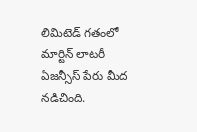లిమిటెడ్ గతంలో మార్టిన్ లాటరీ ఏజన్సీస్ పేరు మీద నడిచింది.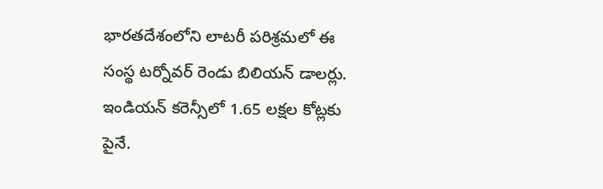భారతదేశంలోని లాటరీ పరిశ్రమలో ఈ సంస్థ టర్నోవర్ రెండు బిలియన్ డాలర్లు. ఇండియన్ కరెన్సీలో 1.65 లక్షల కోట్లకు పైనే.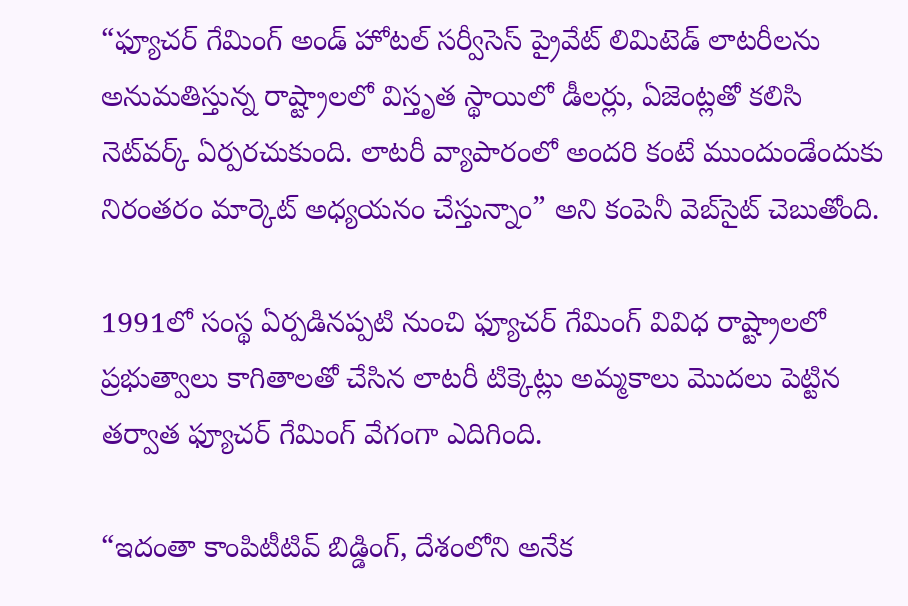“ఫ్యూచర్ గేమింగ్ అండ్ హోటల్ సర్వీసెస్ ప్రైవేట్ లిమిటెడ్ లాటరీలను అనుమతిస్తున్న రాష్ట్రాలలో విస్తృత స్థాయిలో డీలర్లు, ఏజెంట్లతో కలిసి నెట్‌వర్క్ ఏర్పరచుకుంది. లాటరీ వ్యాపారంలో అందరి కంటే ముందుండేందుకు నిరంతరం మార్కెట్ అధ్యయనం చేస్తున్నాం” అని కంపెనీ వెబ్‌సైట్ చెబుతోంది.

1991లో సంస్థ ఏర్పడినప్పటి నుంచి ఫ్యూచర్ గేమింగ్ వివిధ రాష్ట్రాలలో ప్రభుత్వాలు కాగితాలతో చేసిన లాటరీ టిక్కెట్లు అమ్మకాలు మొదలు పెట్టిన తర్వాత ఫ్యూచర్ గేమింగ్ వేగంగా ఎదిగింది.

“ఇదంతా కాంపిటీటివ్ బిడ్డింగ్, దేశంలోని అనేక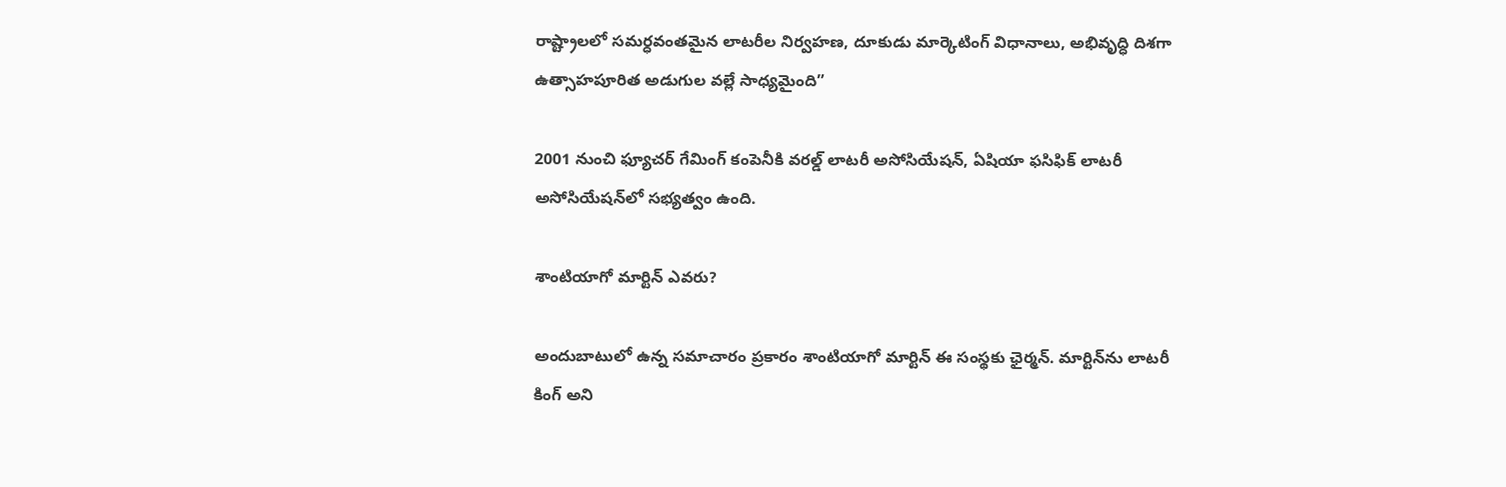రాష్ట్రాలలో సమర్ధవంతమైన లాటరీల నిర్వహణ, దూకుడు మార్కెటింగ్ విధానాలు, అభివృద్ధి దిశగా ఉత్సాహపూరిత అడుగుల వల్లే సాధ్యమైంది”

2001 నుంచి ఫ్యూచర్ గేమింగ్ కంపెనీకి వరల్డ్ లాటరీ అసోసియేషన్‌, ఏషియా ఫసిఫిక్ లాటరీ అసోసియేషన్‌లో సభ్యత్వం ఉంది.

శాంటియాగో మార్టిన్ ఎవరు?

అందుబాటులో ఉన్న సమాచారం ప్రకారం శాంటియాగో మార్టిన్ ఈ సంస్థకు ఛైర్మన్. మార్టిన్‌ను లాటరీ కింగ్ అని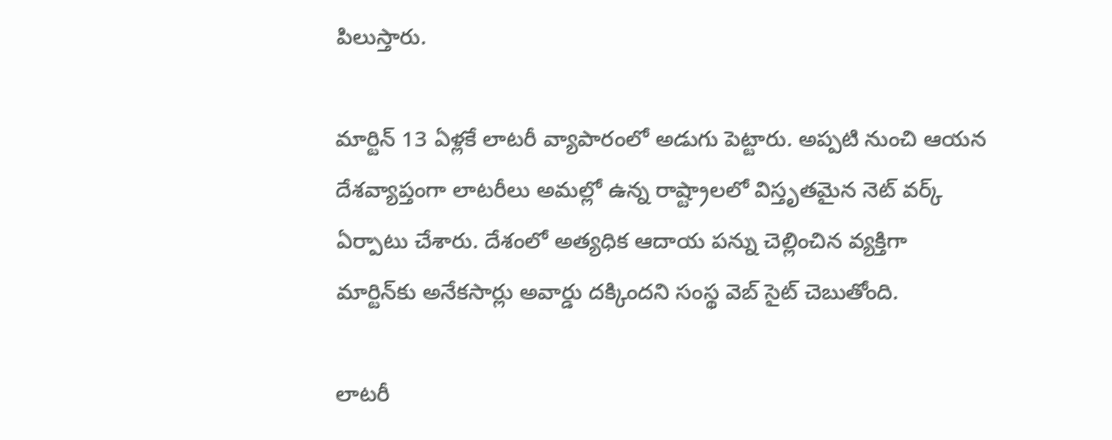పిలుస్తారు.

మార్టిన్ 13 ఏళ్లకే లాటరీ వ్యాపారంలో అడుగు పెట్టారు. అప్పటి నుంచి ఆయన దేశవ్యాప్తంగా లాటరీలు అమల్లో ఉన్న రాష్ట్రాలలో విస్తృతమైన నెట్ వర్క్ ఏర్పాటు చేశారు. దేశంలో అత్యధిక ఆదాయ పన్ను చెల్లించిన వ్యక్తిగా మార్టిన్‌కు అనేకసార్లు అవార్డు దక్కిందని సంస్థ వెబ్ ‌సైట్ చెబుతోంది.

లాటరీ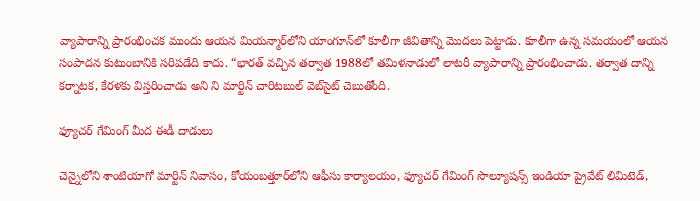వ్యాపారాన్ని ప్రారంభించక ముందు ఆయన మియన్మార్‌లోని యాంగూన్‌లో కూలీగా జీవితాన్ని మొదలు పెట్టాడు. కూలీగా ఉన్న సమయంలో ఆయన సంపాదన కుటుంబానికి సరిపడేది కాదు. “భారత్ వచ్చిన తర్వాత 1988లో తమిళనాడులో లాటరీ వ్యాపారాన్ని ప్రారంభించాడు. తర్వాత దాన్ని కర్నాటక, కేరళకు విస్తరించాడు అని ని మార్టిన్ చారిటబుల్ వెబ్‌సైట్ చెబుతోంది.

ఫ్యూచర్ గేమింగ్ మీద ఈడీ దాడులు

చెన్నైలోని శాంటియాగో మార్టిన్ నివాసం, కోయంబత్తూర్‌లోని ఆఫీసు కార్యాలయం, ఫ్యూచర్ గేమింగ్ సొల్యూషన్స్ ఇండియా ప్రైవేట్ లిమిటెడ్,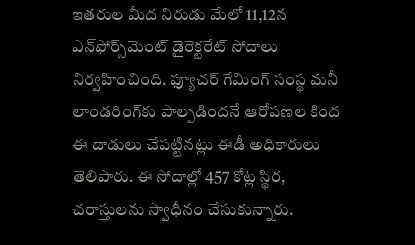ఇతరుల మీద నిరుడు మేలో 11,12న ఎన్‌ఫోర్స్‌మెంట్ డైరెక్టరేట్ సోదాలు నిర్వహించింది. ఫ్యూచర్ గేమింగ్ సంస్థ మనీ లాండరింగ్‌కు పాల్పడిందనే ఆరోపణల కింద ఈ దాడులు చేపట్టినట్లు ఈడీ అధికారులు తెలిపారు. ఈ సోదాల్లో 457 కోట్ల స్థిర, చరాస్తులను స్వాధీనం చేసుకున్నారు.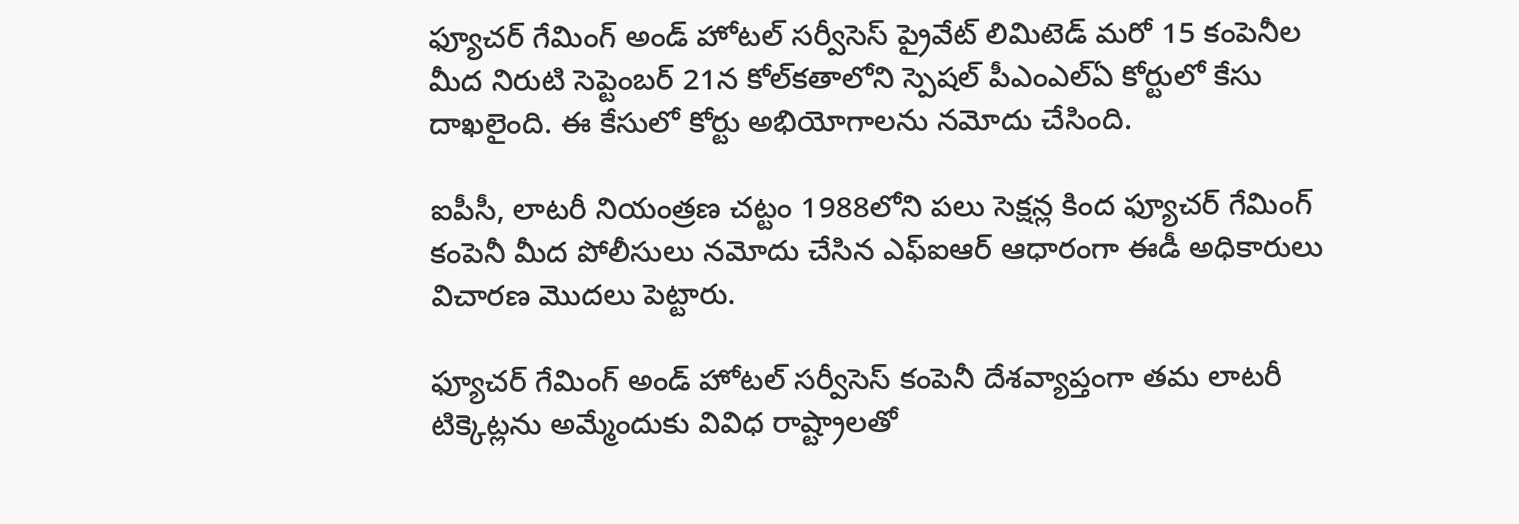ఫ్యూచర్ గేమింగ్ అండ్ హోటల్ సర్వీసెస్ ప్రైవేట్ లిమిటెడ్ మరో 15 కంపెనీల మీద నిరుటి సెప్టెంబర్ 21న కోల్‌కతాలోని స్పెషల్ పీఎంఎల్ఏ కోర్టులో కేసు దాఖలైంది. ఈ కేసులో కోర్టు అభియోగాలను నమోదు చేసింది.

ఐపీసీ, లాటరీ నియంత్రణ చట్టం 1988లోని పలు సెక్షన్ల కింద ఫ్యూచర్ గేమింగ్ కంపెనీ మీద పోలీసులు నమోదు చేసిన ఎఫ్‌ఐఆర్ ఆధారంగా ఈడీ అధికారులు విచారణ మొదలు పెట్టారు.

ఫ్యూచర్ గేమింగ్ అండ్ హోటల్ సర్వీసెస్ కంపెనీ దేశవ్యాప్తంగా తమ లాటరీ టిక్కెట్లను అమ్మేందుకు వివిధ రాష్ట్రాలతో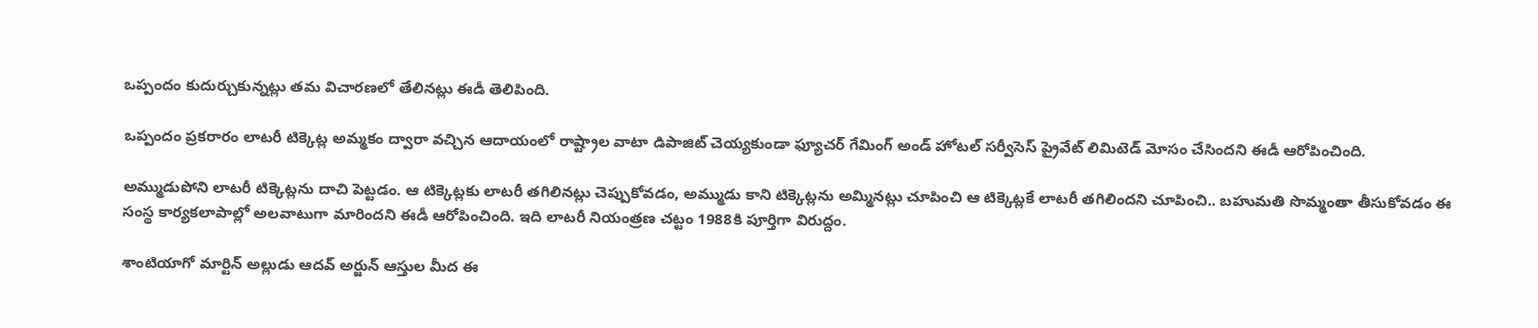ఒప్పందం కుదుర్చుకున్నట్లు తమ విచారణలో తేలినట్లు ఈడీ తెలిపింది.

ఒప్పందం ప్రకరారం లాటరీ టిక్కెట్ల అమ్మకం ద్వారా వచ్చిన ఆదాయంలో రాష్ట్రాల వాటా డిపాజిట్ చెయ్యకుండా ఫ్యూచర్ గేమింగ్ అండ్ హోటల్ సర్వీసెస్ ప్రైవేట్ లిమిటెడ్ మోసం చేసిందని ఈడీ ఆరోపించింది.

అమ్ముడుపోని లాటరీ టిక్కెట్లను దాచి పెట్టడం. ఆ టిక్కెట్లకు లాటరీ తగిలినట్లు చెప్పుకోవడం, అమ్ముడు కాని టిక్కెట్లను అమ్మినట్లు చూపించి ఆ టిక్కెట్లకే లాటరీ తగిలిందని చూపించి.. బహుమతి సొమ్మంతా తీసుకోవడం ఈ సంస్థ కార్యకలాపాల్లో అలవాటుగా మారిందని ఈడీ ఆరోపించింది. ఇది లాటరీ నియంత్రణ చట్టం 1988కి పూర్తిగా విరుద్దం.

శాంటియాగో మార్టిన్ అల్లుడు ఆదవ్ అర్జున్ ఆస్తుల మీద ఈ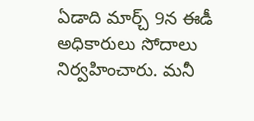ఏడాది మార్చ్ 9న ఈడీ అధికారులు సోదాలు నిర్వహించారు. మనీ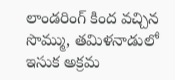లాండరింగ్ కింద వచ్చిన సొమ్ము, తమిళనాడులో ఇసుక అక్రమ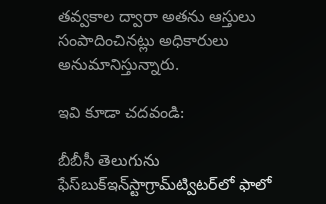తవ్వకాల ద్వారా అతను ఆస్తులు సంపాదించినట్లు అధికారులు అనుమానిస్తున్నారు.

ఇవి కూడా చదవండి:

బీబీసీ తెలుగును ఫేస్‌బుక్ఇన్‌స్టాగ్రామ్‌ట్విటర్‌లో ఫాలో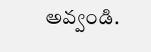అవ్వండి.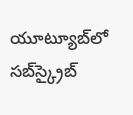యూట్యూబ్‌లో సబ్‌స్క్రైబ్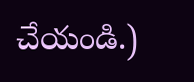చేయండి.)